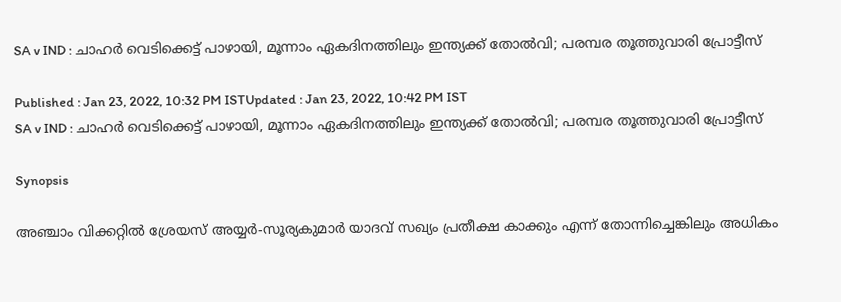SA v IND : ചാഹ‍ര്‍ വെടിക്കെട്ട് പാഴായി, മൂന്നാം ഏകദിനത്തിലും ഇന്ത്യക്ക് തോല്‍വി; പരമ്പര തൂത്തുവാരി പ്രോട്ടീസ്

Published : Jan 23, 2022, 10:32 PM ISTUpdated : Jan 23, 2022, 10:42 PM IST
SA v IND : ചാഹ‍ര്‍ വെടിക്കെട്ട് പാഴായി, മൂന്നാം ഏകദിനത്തിലും ഇന്ത്യക്ക് തോല്‍വി; പരമ്പര തൂത്തുവാരി പ്രോട്ടീസ്

Synopsis

അഞ്ചാം വിക്കറ്റില്‍ ശ്രേയസ് അയ്യര്‍-സൂര്യകുമാര്‍ യാദവ് സഖ്യം പ്രതീക്ഷ കാക്കും എന്ന് തോന്നിച്ചെങ്കിലും അധികം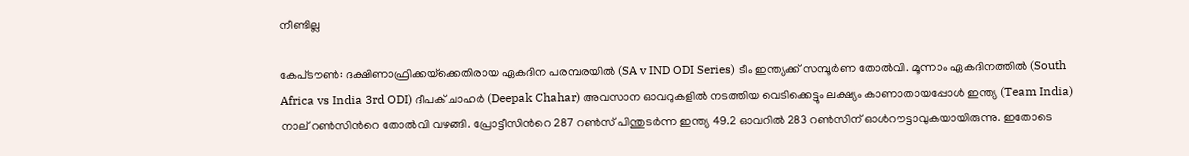നീണ്ടില്ല

കേപ്‌ടൗണ്‍: ദക്ഷിണാഫ്രിക്കയ്‌ക്കെതിരായ ഏകദിന പരമ്പരയില്‍ (SA v IND ODI Series) ടീം ഇന്ത്യക്ക് സമ്പൂര്‍ണ തോല്‍വി. മൂന്നാം ഏകദിനത്തില്‍ (South Africa vs India 3rd ODI) ദീപക് ചാഹര്‍ (Deepak Chahar) അവസാന ഓവറുകളില്‍ നടത്തിയ വെടിക്കെട്ടും ലക്ഷ്യം കാണാതായപ്പോള്‍ ഇന്ത്യ (Team India) നാല് റണ്‍സിന്‍റെ തോല്‍വി വഴങ്ങി. പ്രോട്ടീസിന്‍റെ 287 റണ്‍സ് പിന്തുടര്‍ന്ന ഇന്ത്യ 49.2 ഓവറില്‍ 283 റണ്‍സിന് ഓള്‍റൗട്ടാവുകയായിരുന്നു. ഇതോടെ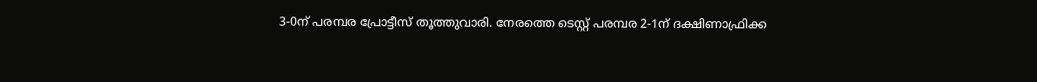3-0ന് പരമ്പര പ്രോട്ടീസ് തൂത്തുവാരി. നേരത്തെ ടെസ്റ്റ് പരമ്പര 2-1ന് ദക്ഷിണാഫ്രിക്ക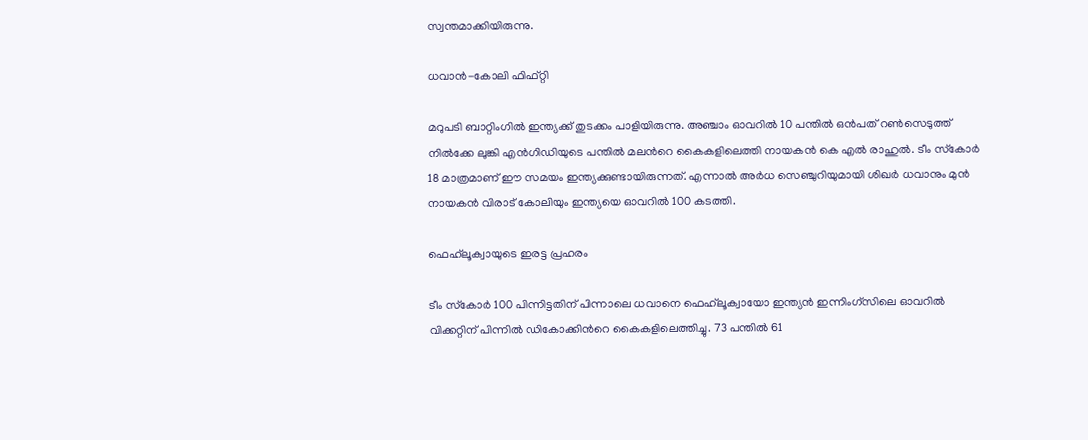സ്വന്തമാക്കിയിരുന്നു.

ധവാന്‍-കോലി ഫിഫ്റ്റി

മറുപടി ബാറ്റിംഗില്‍ ഇന്ത്യക്ക് തുടക്കം പാളിയിരുന്നു. അഞ്ചാം ഓവറില്‍ 10 പന്തില്‍ ഒന്‍പത് റണ്‍സെടുത്ത് നില്‍ക്കേ ലുങ്കി എന്‍ഗിഡിയുടെ പന്തില്‍ മലന്‍റെ കൈകളിലെത്തി നായകന്‍ കെ എല്‍ രാഹുല്‍. ടീം സ്‌കോര്‍ 18 മാത്രമാണ് ഈ സമയം ഇന്ത്യക്കുണ്ടായിരുന്നത്. എന്നാല്‍ അര്‍ധ സെഞ്ചുറിയുമായി ശിഖ‍ര്‍ ധവാനും മുന്‍ നായകന്‍ വിരാട് കോലിയും ഇന്ത്യയെ ഓവറില്‍ 100 കടത്തി.

ഫെഹ്‌ലൂക്വായുടെ ഇരട്ട പ്രഹരം

ടീം സ്‌കോര്‍ 100 പിന്നിട്ടതിന് പിന്നാലെ ധവാനെ ഫെഹ്‌ലൂക്വായോ ഇന്ത്യന്‍ ഇന്നിംഗ്‌സിലെ ഓവറില്‍ വിക്കറ്റിന് പിന്നില്‍ ഡികോക്കിന്‍റെ കൈകളിലെത്തിച്ചു. 73 പന്തില്‍ 61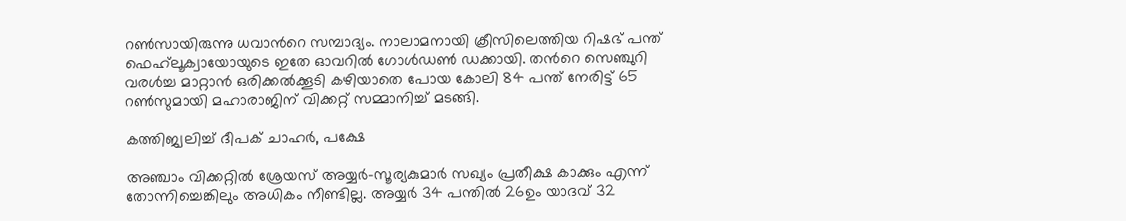റണ്‍സായിരുന്നു ധവാന്‍റെ സമ്പാദ്യം. നാലാമനായി ക്രീസിലെത്തിയ റിഷഭ് പന്ത് ഫെഹ്‌ലൂക്വായോയുടെ ഇതേ ഓവറില്‍ ഗോള്‍ഡണ്‍ ഡക്കായി. തന്‍റെ സെഞ്ചുറി വരള്‍ച്ച മാറ്റാന്‍ ഒരിക്കല്‍ക്കൂടി കഴിയാതെ പോയ കോലി 84 പന്ത് നേരിട്ട് 65 റണ്‍സുമായി മഹാരാജിന് വിക്കറ്റ് സമ്മാനിച്ച് മടങ്ങി.

കത്തിജ്വലിച്ച് ദീപക് ചാഹര്‍, പക്ഷേ

അഞ്ചാം വിക്കറ്റില്‍ ശ്രേയസ് അയ്യര്‍-സൂര്യകുമാര്‍ സഖ്യം പ്രതീക്ഷ കാക്കും എന്ന് തോന്നിച്ചെങ്കിലും അധികം നീണ്ടില്ല. അയ്യര്‍ 34 പന്തില്‍ 26ഉം യാദവ് 32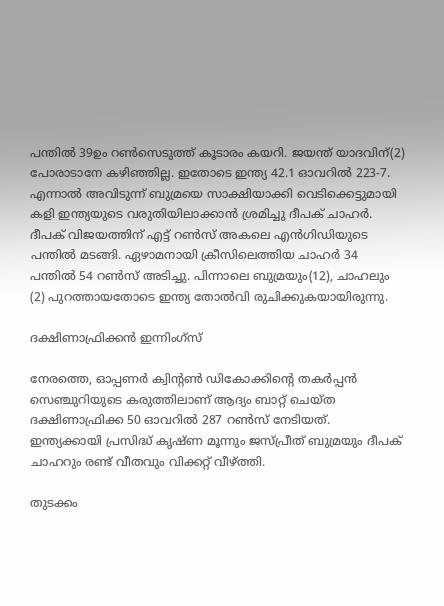പന്തില്‍ 39ഉം റണ്‍സെടുത്ത് കൂടാരം കയറി. ജയന്ത് യാദവിന്(2) പോരാടാനേ കഴിഞ്ഞില്ല. ഇതോടെ ഇന്ത്യ 42.1 ഓവറില്‍ 223-7. എന്നാല്‍ അവിടുന്ന് ബുമ്രയെ സാക്ഷിയാക്കി വെടിക്കെട്ടുമായി കളി ഇന്ത്യയുടെ വരുതിയിലാക്കാന്‍ ശ്രമിച്ചു ദീപക് ചാഹര്‍. ദീപക് വിജയത്തിന് എട്ട് റണ്‍സ് അകലെ എന്‍ഗിഡിയുടെ പന്തില്‍ മടങ്ങി. ഏഴാമനായി ക്രീസിലെത്തിയ ചാഹര്‍ 34 പന്തില്‍ 54 റണ്‍സ് അടിച്ചു. പിന്നാലെ ബുമ്രയും(12), ചാഹലും (2) പുറത്തായതോടെ ഇന്ത്യ തോല്‍വി രുചിക്കുകയായിരുന്നു.

ദക്ഷിണാഫ്രിക്കന്‍ ഇന്നിംഗ്‌സ്

നേരത്തെ, ഓപ്പണ‍ര്‍ ക്വിന്‍റണ്‍ ഡികോക്കിന്‍റെ തകര്‍പ്പന്‍ സെഞ്ചുറിയുടെ കരുത്തിലാണ് ആദ്യം ബാറ്റ് ചെയ്ത ദക്ഷിണാഫ്രിക്ക 50 ഓവറില്‍ 287 റണ്‍സ് നേടിയത്. ഇന്ത്യക്കായി പ്രസിദ്ധ് കൃഷ്‌ണ മൂന്നും ജസ്‌പ്രീത് ബുമ്രയും ദീപക് ചാഹറും രണ്ട് വീതവും വിക്കറ്റ് വീഴ്‌ത്തി.

തുടക്കം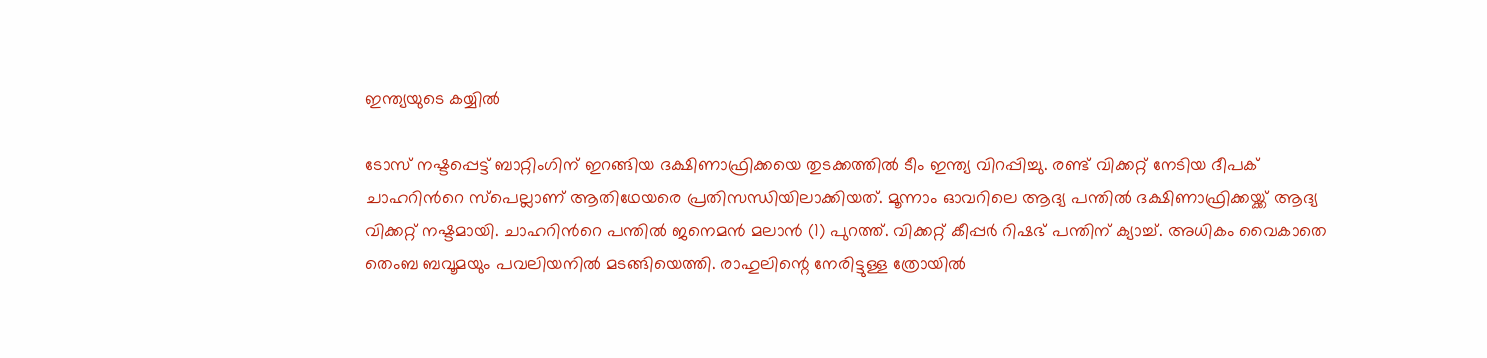ഇന്ത്യയുടെ കയ്യില്‍

ടോസ് നഷ്ടപ്പെട്ട് ബാറ്റിംഗിന് ഇറങ്ങിയ ദക്ഷിണാഫ്രിക്കയെ തുടക്കത്തില്‍ ടീം ഇന്ത്യ വിറപ്പിച്ചു. രണ്ട് വിക്കറ്റ് നേടിയ ദീപക് ചാഹറിന്‍റെ സ്‌പെല്ലാണ് ആതിഥേയരെ പ്രതിസന്ധിയിലാക്കിയത്. മൂന്നാം ഓവറിലെ ആദ്യ പന്തില്‍ ദക്ഷിണാഫ്രിക്കയ്ക്ക് ആദ്യ വിക്കറ്റ് നഷ്ടമായി. ചാഹറിന്‍റെ പന്തില്‍ ജനെമന്‍ മലാന്‍ (1) പുറത്ത്. വിക്കറ്റ് കീപ്പര്‍ റിഷഭ് പന്തിന് ക്യാച്ച്. അധികം വൈകാതെ തെംബ ബവൂമയും പവലിയനില്‍ മടങ്ങിയെത്തി. രാഹുലിന്റെ നേരിട്ടുള്ള ത്രോയില്‍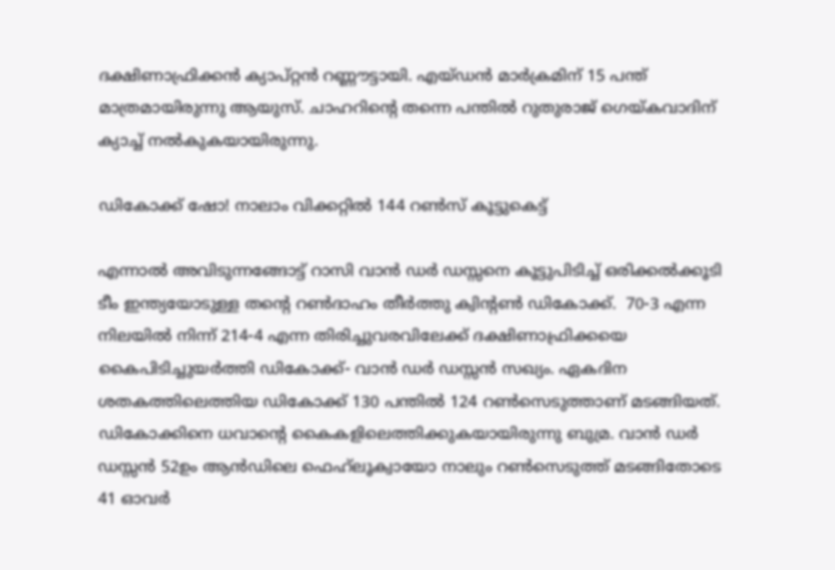ദക്ഷിണാഫ്രിക്കന്‍ ക്യാപ്റ്റന്‍ റണ്ണൗട്ടായി. എയ്ഡന്‍ മാര്‍ക്രമിന് 15 പന്ത് മാത്രമായിരുന്നു ആയുസ്. ചാഹറിന്‍റെ തന്നെ പന്തില്‍ റുതുരാജ് ഗെയ്കവാദിന് ക്യാച്ച് നല്‍കുകയായിരുന്നു.

ഡികോക്ക് ഷോ! നാലാം വിക്കറ്റില്‍ 144 റണ്‍സ് കൂട്ടുകെട്ട്

എന്നാല്‍ അവിടുന്നങ്ങോട്ട് റാസി വാന്‍ ഡര്‍ ഡസ്സനെ കൂട്ടുപിടിച്ച് ഒരിക്കല്‍ക്കൂടി ടീം ഇന്ത്യയോടുള്ള തന്‍റെ റണ്‍ദാഹം തീര്‍ത്തു ക്വിന്‍റണ്‍ ഡികോക്ക്.  70-3 എന്ന നിലയില്‍ നിന്ന് 214-4 എന്ന തിരിച്ചുവരവിലേക്ക് ദക്ഷിണാഫ്രിക്കയെ കൈപിടിച്ചുയര്‍ത്തി ഡികോക്ക്- വാന്‍ ഡര്‍ ഡസ്സന്‍ സഖ്യം. ഏകദിന ശതകത്തിലെത്തിയ ഡികോക്ക് 130 പന്തില്‍ 124 റണ്‍സെടുത്താണ് മടങ്ങിയത്. ഡികോക്കിനെ ധവാന്‍റെ കൈകളിലെത്തിക്കുകയായിരുന്നു ബുമ്ര. വാന്‍ ഡര്‍ ഡസ്സന്‍ 52ഉം ആന്‍ഡിലെ ഫെഹ്‌ലൂക്വായോ നാലും റണ്‍സെടുത്ത് മടങ്ങിതോടെ 41 ഓവ‍ര്‍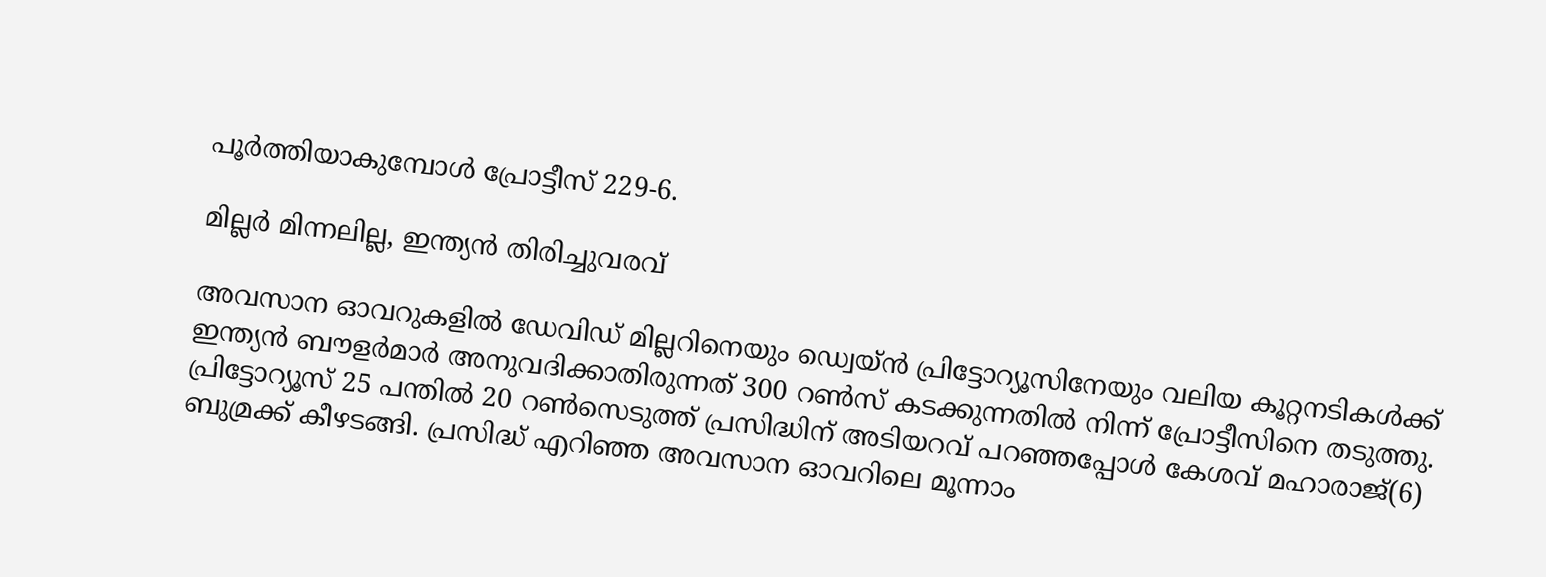പൂര്‍ത്തിയാകുമ്പോള്‍ പ്രോട്ടീസ് 229-6.

മില്ലര്‍ മിന്നലില്ല, ഇന്ത്യന്‍ തിരിച്ചുവരവ്

അവസാന ഓവറുകളില്‍ ഡേവിഡ് മില്ലറിനെയും ഡ്വെയ്ന്‍ പ്രിട്ടോറ്യൂസിനേയും വലിയ കൂറ്റനടികള്‍ക്ക് ഇന്ത്യന്‍ ബൗളര്‍മാര്‍ അനുവദിക്കാതിരുന്നത് 300 റണ്‍സ് കടക്കുന്നതില്‍ നിന്ന് പ്രോട്ടീസിനെ തടുത്തു. പ്രിട്ടോറ്യൂസ് 25 പന്തില്‍ 20 റണ്‍സെടുത്ത് പ്രസിദ്ധിന് അടിയറവ് പറഞ്ഞപ്പോള്‍ കേശവ് മഹാരാജ്(6) ബുമ്രക്ക് കീഴടങ്ങി. പ്രസിദ്ധ് എറിഞ്ഞ അവസാന ഓവറിലെ മൂന്നാം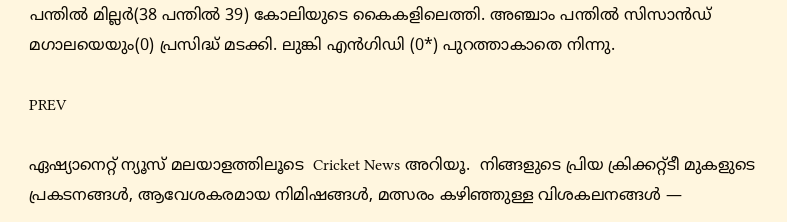പന്തില്‍ മില്ലര്‍(38 പന്തില്‍ 39) കോലിയുടെ കൈകളിലെത്തി. അഞ്ചാം പന്തില്‍ സിസാന്‍ഡ് മഗാലയെയും(0) പ്രസിദ്ധ് മടക്കി. ലുങ്കി എന്‍ഗിഡി (0*) പുറത്താകാതെ നിന്നു.

PREV

ഏഷ്യാനെറ്റ് ന്യൂസ് മലയാളത്തിലൂടെ  Cricket News അറിയൂ.  നിങ്ങളുടെ പ്രിയ ക്രിക്കറ്റ്ടീ മുകളുടെ പ്രകടനങ്ങൾ, ആവേശകരമായ നിമിഷങ്ങൾ, മത്സരം കഴിഞ്ഞുള്ള വിശകലനങ്ങൾ —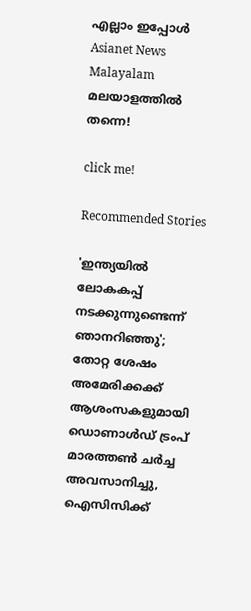എല്ലാം ഇപ്പോൾ Asianet News Malayalam മലയാളത്തിൽ തന്നെ!

click me!

Recommended Stories

'ഇന്ത്യയില്‍ ലോകകപ്പ് നടക്കുന്നുണ്ടെന്ന് ഞാനറിഞ്ഞു'; തോറ്റ ശേഷം അമേരിക്കക്ക് ആശംസകളുമായി ഡൊണാള്‍ഡ് ട്രംപ്
മാരത്തണ്‍ ചര്‍ച്ച അവസാനിച്ചു, ഐസിസിക്ക്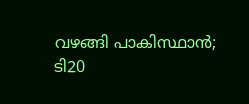വഴങ്ങി പാകിസ്ഥാന്‍; ടി20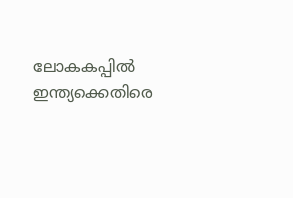ലോകകപ്പില്‍ ഇന്ത്യക്കെതിരെ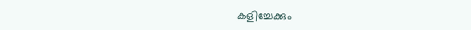കളിച്ചേക്കും